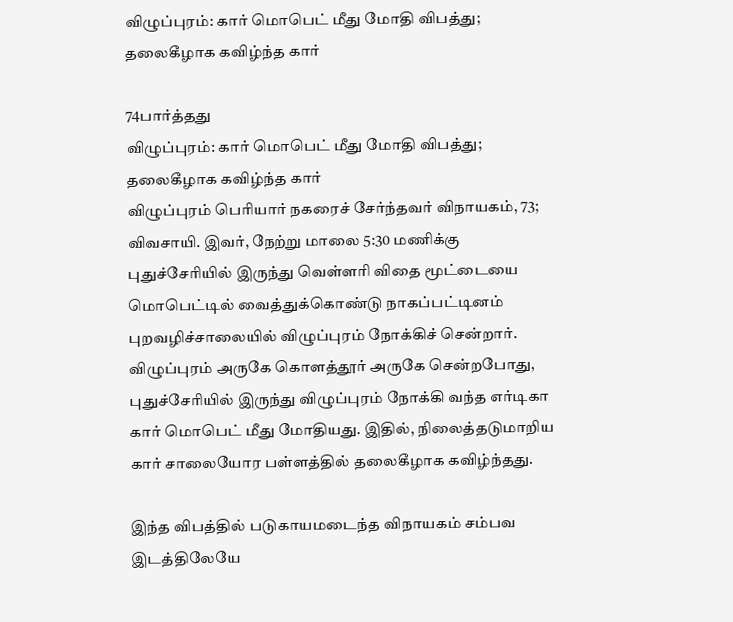விழுப்புரம்: கார் மொபெட் மீது மோதி விபத்து; தலைகீழாக கவிழ்ந்த கார்

74பார்த்தது
விழுப்புரம்: கார் மொபெட் மீது மோதி விபத்து; தலைகீழாக கவிழ்ந்த கார்
விழுப்புரம் பெரியார் நகரைச் சேர்ந்தவர் விநாயகம், 73; விவசாயி. இவர், நேற்று மாலை 5:30 மணிக்கு புதுச்சேரியில் இருந்து வெள்ளரி விதை மூட்டையை மொபெட்டில் வைத்துக்கொண்டு நாகப்பட்டினம் புறவழிச்சாலையில் விழுப்புரம் நோக்கிச் சென்றார். விழுப்புரம் அருகே கொளத்தூர் அருகே சென்றபோது, புதுச்சேரியில் இருந்து விழுப்புரம் நோக்கி வந்த எர்டிகா கார் மொபெட் மீது மோதியது. இதில், நிலைத்தடுமாறிய கார் சாலையோர பள்ளத்தில் தலைகீழாக கவிழ்ந்தது.

இந்த விபத்தில் படுகாயமடைந்த விநாயகம் சம்பவ இடத்திலேயே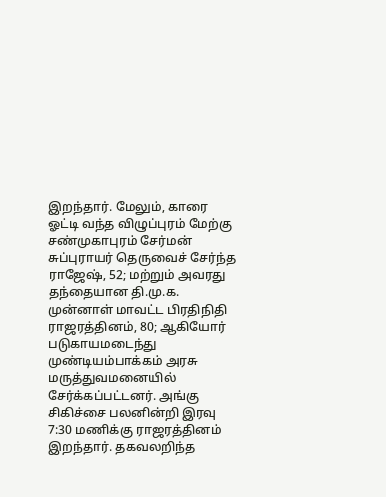இறந்தார். மேலும், காரை ஓட்டி வந்த விழுப்புரம் மேற்கு சண்முகாபுரம் சேர்மன் சுப்புராயர் தெருவைச் சேர்ந்த ராஜேஷ், 52; மற்றும் அவரது தந்தையான தி.மு.க. முன்னாள் மாவட்ட பிரதிநிதி ராஜரத்தினம், 80; ஆகியோர் படுகாயமடைந்து முண்டியம்பாக்கம் அரசு மருத்துவமனையில் சேர்க்கப்பட்டனர். அங்கு சிகிச்சை பலனின்றி இரவு 7:30 மணிக்கு ராஜரத்தினம் இறந்தார். தகவலறிந்த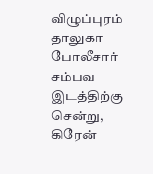விழுப்புரம் தாலுகா போலீசார் சம்பவ இடத்திற்கு சென்று, கிரேன்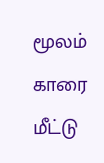மூலம் காரை மீட்டு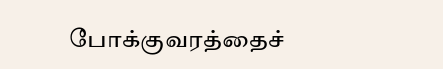போக்குவரத்தைச்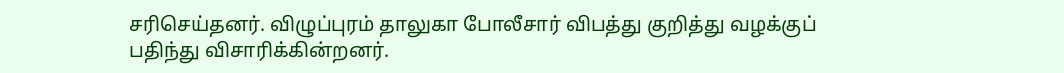சரிசெய்தனர். விழுப்புரம் தாலுகா போலீசார் விபத்து குறித்து வழக்குப் பதிந்து விசாரிக்கின்றனர்.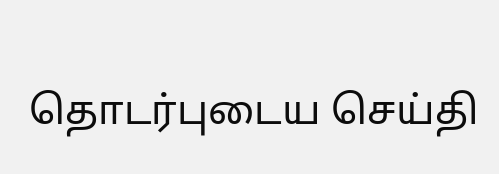தொடர்புடைய செய்தி